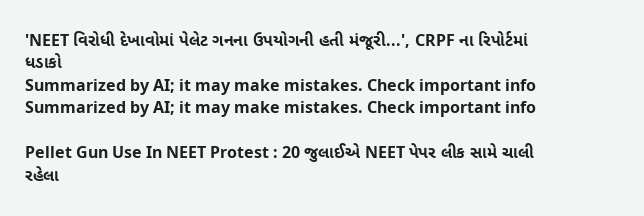'NEET વિરોધી દેખાવોમાં પેલેટ ગનના ઉપયોગની હતી મંજૂરી...', CRPF ના રિપોર્ટમાં ધડાકો
Summarized by AI; it may make mistakes. Check important info
Summarized by AI; it may make mistakes. Check important info

Pellet Gun Use In NEET Protest : 20 જુલાઈએ NEET પેપર લીક સામે ચાલી રહેલા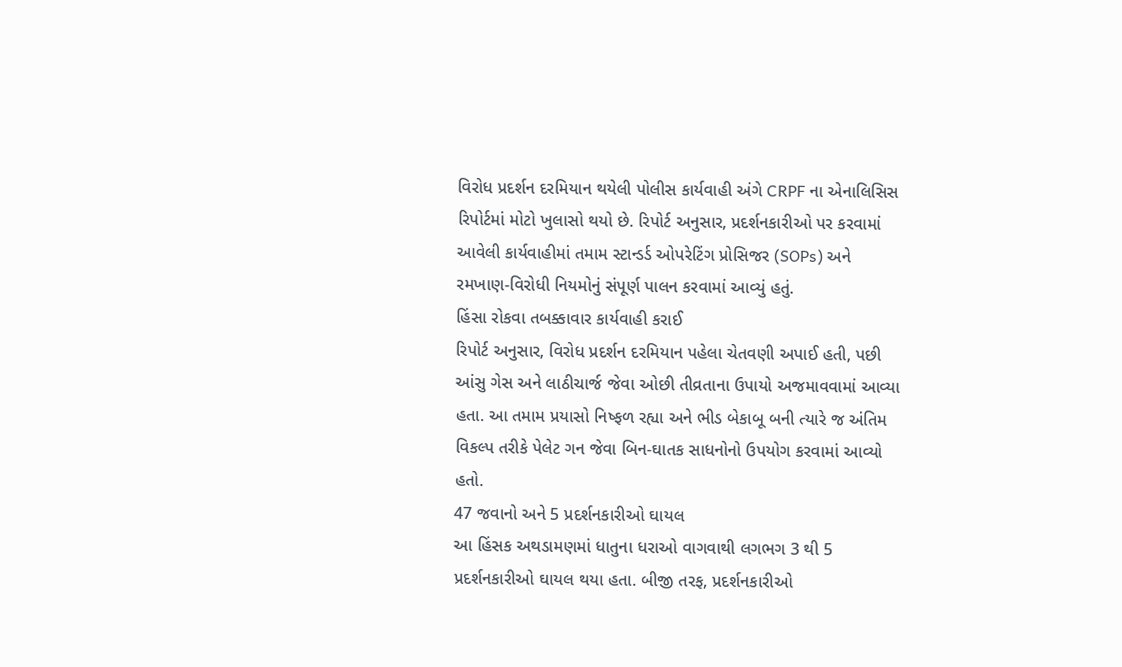વિરોધ પ્રદર્શન દરમિયાન થયેલી પોલીસ કાર્યવાહી અંગે CRPF ના એનાલિસિસ રિપોર્ટમાં મોટો ખુલાસો થયો છે. રિપોર્ટ અનુસાર, પ્રદર્શનકારીઓ પર કરવામાં આવેલી કાર્યવાહીમાં તમામ સ્ટાન્ડર્ડ ઓપરેટિંગ પ્રોસિજર (SOPs) અને રમખાણ-વિરોધી નિયમોનું સંપૂર્ણ પાલન કરવામાં આવ્યું હતું.
હિંસા રોકવા તબક્કાવાર કાર્યવાહી કરાઈ
રિપોર્ટ અનુસાર, વિરોધ પ્રદર્શન દરમિયાન પહેલા ચેતવણી અપાઈ હતી, પછી આંસુ ગેસ અને લાઠીચાર્જ જેવા ઓછી તીવ્રતાના ઉપાયો અજમાવવામાં આવ્યા હતા. આ તમામ પ્રયાસો નિષ્ફળ રહ્યા અને ભીડ બેકાબૂ બની ત્યારે જ અંતિમ વિકલ્પ તરીકે પેલેટ ગન જેવા બિન-ઘાતક સાધનોનો ઉપયોગ કરવામાં આવ્યો હતો.
47 જવાનો અને 5 પ્રદર્શનકારીઓ ઘાયલ
આ હિંસક અથડામણમાં ધાતુના ધરાઓ વાગવાથી લગભગ 3 થી 5 પ્રદર્શનકારીઓ ઘાયલ થયા હતા. બીજી તરફ, પ્રદર્શનકારીઓ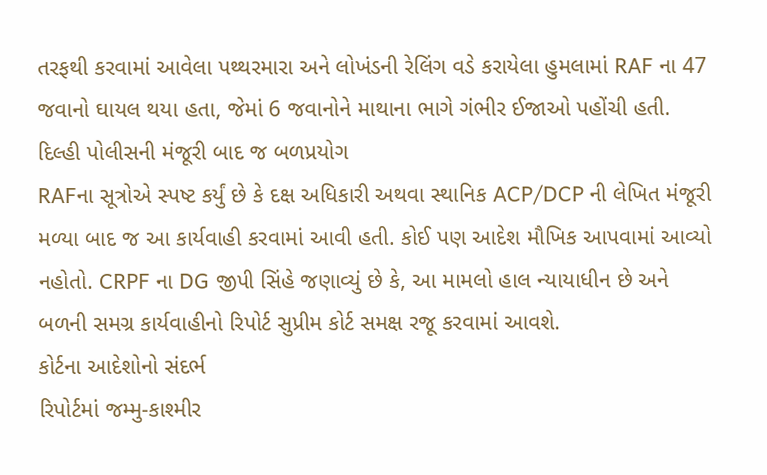તરફથી કરવામાં આવેલા પથ્થરમારા અને લોખંડની રેલિંગ વડે કરાયેલા હુમલામાં RAF ના 47 જવાનો ઘાયલ થયા હતા, જેમાં 6 જવાનોને માથાના ભાગે ગંભીર ઈજાઓ પહોંચી હતી.
દિલ્હી પોલીસની મંજૂરી બાદ જ બળપ્રયોગ
RAFના સૂત્રોએ સ્પષ્ટ કર્યું છે કે દક્ષ અધિકારી અથવા સ્થાનિક ACP/DCP ની લેખિત મંજૂરી મળ્યા બાદ જ આ કાર્યવાહી કરવામાં આવી હતી. કોઈ પણ આદેશ મૌખિક આપવામાં આવ્યો નહોતો. CRPF ના DG જીપી સિંહે જણાવ્યું છે કે, આ મામલો હાલ ન્યાયાધીન છે અને બળની સમગ્ર કાર્યવાહીનો રિપોર્ટ સુપ્રીમ કોર્ટ સમક્ષ રજૂ કરવામાં આવશે.
કોર્ટના આદેશોનો સંદર્ભ
રિપોર્ટમાં જમ્મુ-કાશ્મીર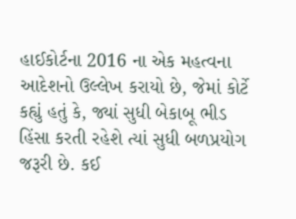હાઈકોર્ટના 2016 ના એક મહત્વના આદેશનો ઉલ્લેખ કરાયો છે, જેમાં કોર્ટે કહ્યું હતું કે, જ્યાં સુધી બેકાબૂ ભીડ હિંસા કરતી રહેશે ત્યાં સુધી બળપ્રયોગ જરૂરી છે. કઈ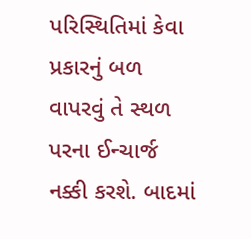પરિસ્થિતિમાં કેવા પ્રકારનું બળ વાપરવું તે સ્થળ પરના ઈન્ચાર્જ નક્કી કરશે. બાદમાં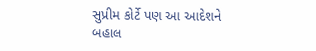સુપ્રીમ કોર્ટે પણ આ આદેશને બહાલ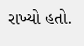રાખ્યો હતો.